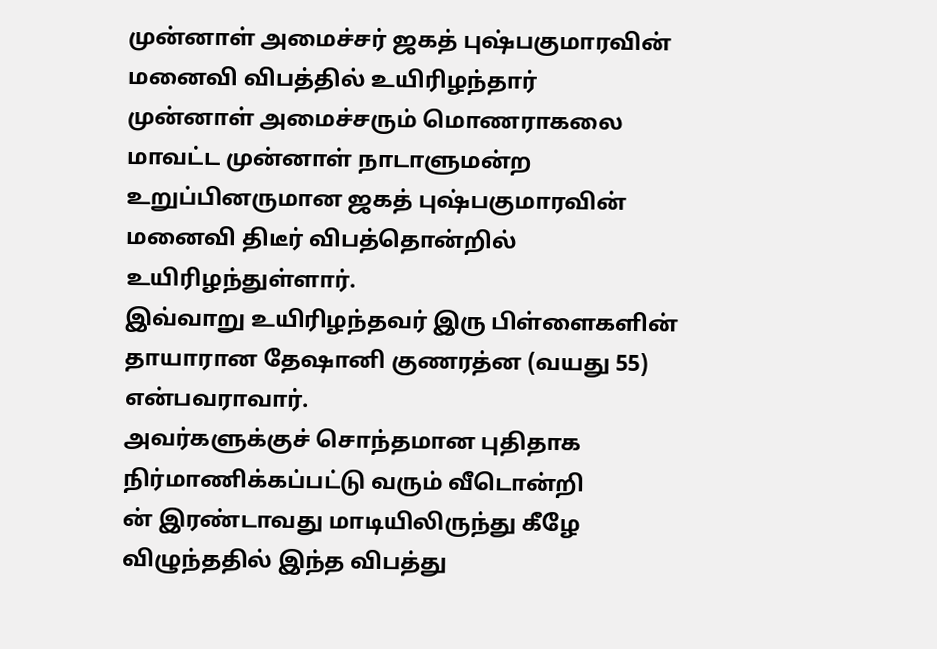முன்னாள் அமைச்சர் ஜகத் புஷ்பகுமாரவின் மனைவி விபத்தில் உயிரிழந்தார்
முன்னாள் அமைச்சரும் மொணராகலை மாவட்ட முன்னாள் நாடாளுமன்ற உறுப்பினருமான ஜகத் புஷ்பகுமாரவின் மனைவி திடீர் விபத்தொன்றில் உயிரிழந்துள்ளார்.
இவ்வாறு உயிரிழந்தவர் இரு பிள்ளைகளின் தாயாரான தேஷானி குணரத்ன (வயது 55) என்பவராவார்.
அவர்களுக்குச் சொந்தமான புதிதாக நிர்மாணிக்கப்பட்டு வரும் வீடொன்றி
ன் இரண்டாவது மாடியிலிருந்து கீழே விழுந்ததில் இந்த விபத்து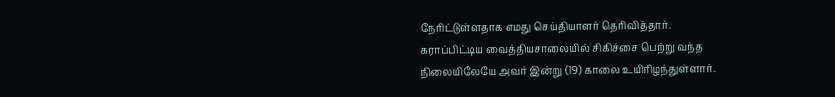நேரிட்டுள்ளதாக எமது செய்தியாளர் தெரிவித்தார்.
கராப்பிட்டிய வைத்தியசாலையில் சிகிச்சை பெற்று வந்த நிலையிலேயே அவர் இன்று (19) காலை உயிரிழந்துள்ளார்.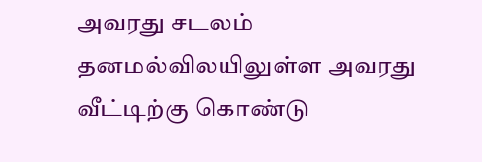அவரது சடலம் தனமல்விலயிலுள்ள அவரது வீட்டிற்கு கொண்டு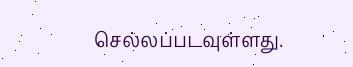செல்லப்படவுள்ளது.